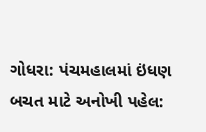ગોધરા: પંચમહાલમાં ઇંધણ બચત માટે અનોખી પહેલ: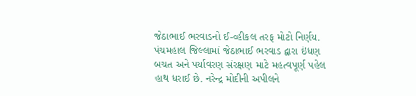જેઠાભાઈ ભરવાડનો ઈ-વ્હીકલ તરફ મોટો નિર્ણય.
પંચમહાલ જિલ્લામાં જેઠાભાઈ ભરવાડ દ્વારા ઇંધણ બચત અને પર્યાવરણ સંરક્ષણ માટે મહત્વપૂર્ણ પહેલ હાથ ધરાઈ છે. નરેન્દ્ર મોદીની અપીલને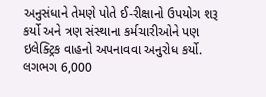અનુસંધાને તેમણે પોતે ઈ-રીક્ષાનો ઉપયોગ શરૂ કર્યો અને ત્રણ સંસ્થાના કર્મચારીઓને પણ ઇલેક્ટ્રિક વાહનો અપનાવવા અનુરોધ કર્યો. લગભગ 6,000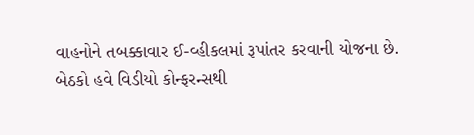વાહનોને તબક્કાવાર ઈ-વ્હીકલમાં રૂપાંતર કરવાની યોજના છે. બેઠકો હવે વિડીયો કોન્ફરન્સથી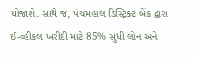યોજાશે. સાથે જ, પંચમહાલ ડિસ્ટ્રિક્ટ બેંક દ્વારા ઈ-વ્હીકલ ખરીદી માટે 85% સુધી લોન અને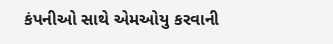કંપનીઓ સાથે એમઓયુ કરવાની